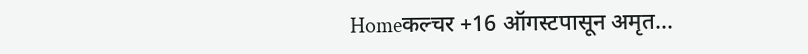Homeकल्चर +16 ऑगस्टपासून अमृत...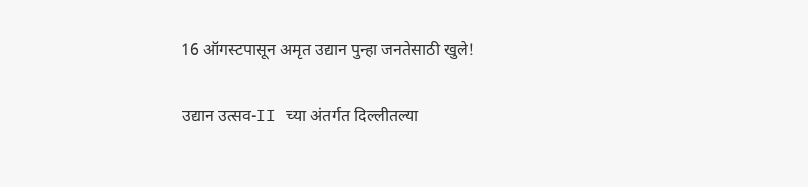16 ऑगस्टपासून अमृत उद्यान पुन्हा जनतेसाठी खुले!

उद्यान उत्सव-II च्या अंतर्गत दिल्लीतल्या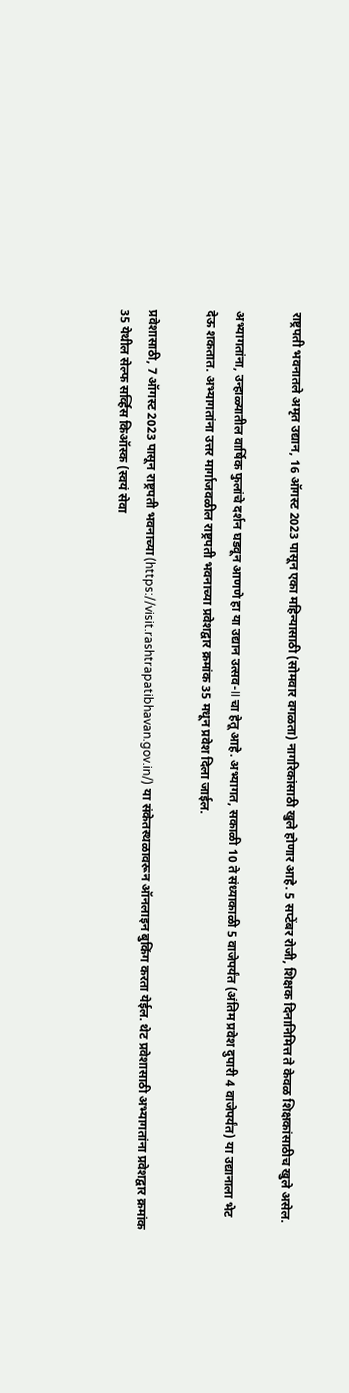राष्ट्रपती भवनातले अमृत उद्यान, 16 ऑगस्ट 2023 पासून एका महिन्यासाठी (सोमवार वगळता) नागरिकांसाठी खुले होणार आहे. 5 सप्टेंबर रोजी, शिक्षक दिनानिमित्त ते केवळ शिक्षकांसाठीच खुले असेल.

अभ्यागतांना, उन्हाळ्यातील वार्षिक फुलांचे दर्शन घडवून आणणे हा या उद्यान उत्सव-II चा हेतू आहे. अभ्यागत, सकाळी 10 ते संध्याकाळी 5 वाजेपर्यंत (अंतिम प्रवेश दुपारी 4 वाजेपर्यंत) या उद्यानाला भेट देऊ शकतात. अभ्यागतांना उत्तर मार्गाजवळील राष्ट्रपती भवनाच्या प्रवेशद्वार क्रमांक 35 मधून प्रवेश दिला जाईल.

प्रवेशासाठी, 7 ऑगस्ट 2023 पासून राष्ट्रपती भवनाच्या (https://visit.rashtrapatibhavan.gov.in/) या संकेतस्थळावरून ऑनलाइन बुकिंग करता येईल. थेट प्रवेशासाठी अभ्यागतांना प्रवेशद्वार क्रमांक 35 येथील सेल्फ सर्व्हिस किऑस्क (स्वयं सेवा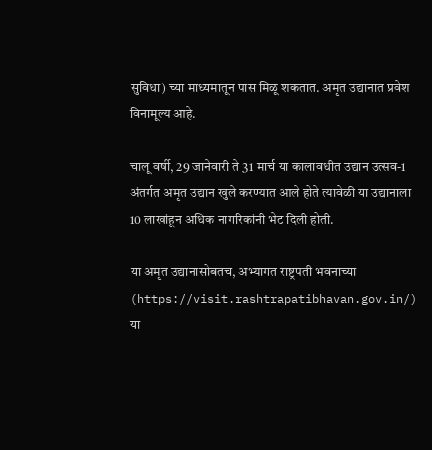सुविधा) च्या माध्यमातून पास मिळू शकतात. अमृत उद्यानात प्रवेश विनामूल्य आहे.

चालू वर्षी, 29 जानेवारी ते 31 मार्च या कालावधीत उद्यान उत्सव-1 अंतर्गत अमृत उद्यान खुले करण्यात आले होते त्यावेळी या उद्यानाला 10 लाखांहून अधिक नागरिकांनी भेट दिली होती.

या अमृत उद्यानासोबतच, अभ्यागत राष्ट्रपती भवनाच्या (https://visit.rashtrapatibhavan.gov.in/) या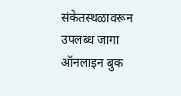संकेतस्थळावरून उपलब्ध जागा ऑनलाइन बुक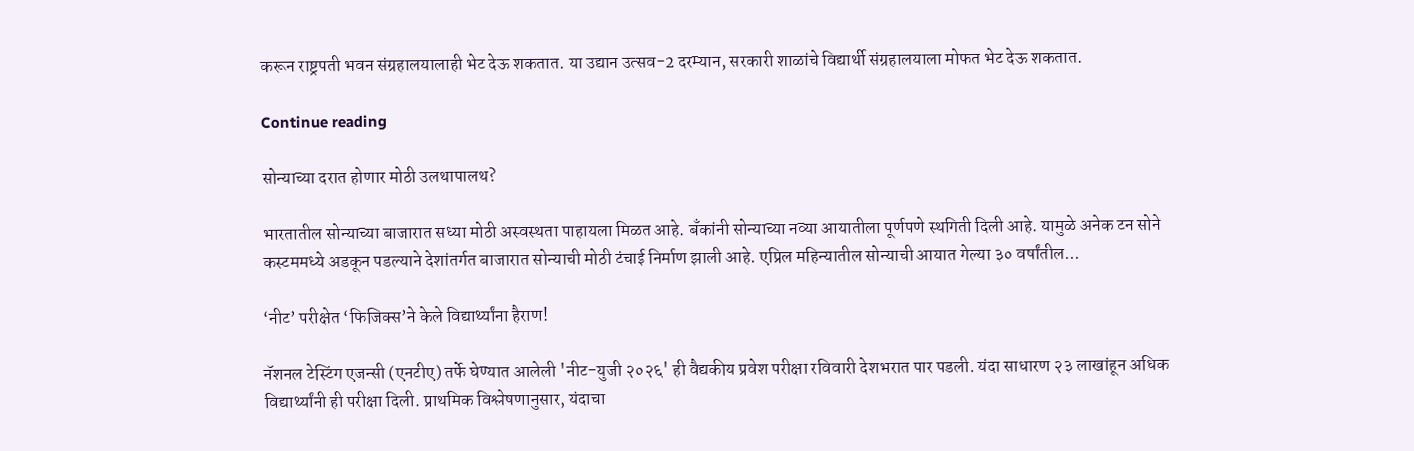करून राष्ट्रपती भवन संग्रहालयालाही भेट देऊ शकतात. या उद्यान उत्सव-2 दरम्यान, सरकारी शाळांचे विद्यार्थी संग्रहालयाला मोफत भेट देऊ शकतात.

Continue reading

सोन्याच्या दरात होणार मोठी उलथापालथ?

भारतातील सोन्याच्या बाजारात सध्या मोठी अस्वस्थता पाहायला मिळत आहे. बँकांनी सोन्याच्या नव्या आयातीला पूर्णपणे स्थगिती दिली आहे. यामुळे अनेक टन सोने कस्टममध्ये अडकून पडल्याने देशांतर्गत बाजारात सोन्याची मोठी टंचाई निर्माण झाली आहे. एप्रिल महिन्यातील सोन्याची आयात गेल्या ३० वर्षांतील...

‘नीट’ परीक्षेत ‘फिजिक्स’ने केले विद्यार्थ्यांना हैराण!

नॅशनल टेस्टिंग एजन्सी (एनटीए) तर्फे घेण्यात आलेली 'नीट-युजी २०२६' ही वैद्यकीय प्रवेश परीक्षा रविवारी देशभरात पार पडली. यंदा साधारण २३ लाखांहून अधिक विद्यार्थ्यांनी ही परीक्षा दिली. प्राथमिक विश्लेषणानुसार, यंदाचा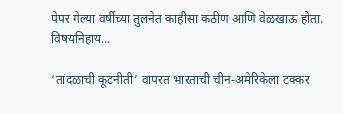पेपर गेल्या वर्षीच्या तुलनेत काहीसा कठीण आणि वेळखाऊ होता. विषयनिहाय...

‘तांदळाची कूटनीती’ वापरत भारताची चीन-अमेरिकेला टक्कर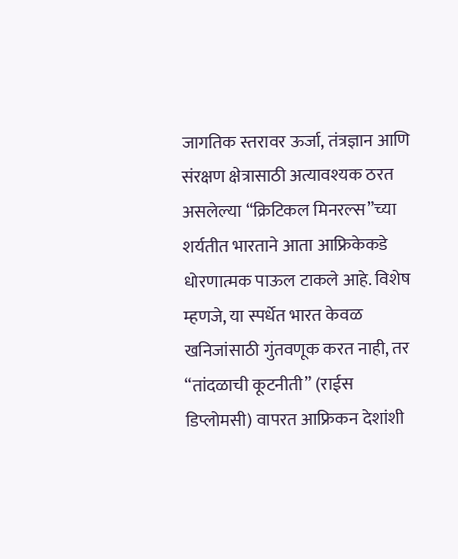जागतिक स्तरावर ऊर्जा, तंत्रज्ञान आणि संरक्षण क्षेत्रासाठी अत्यावश्यक ठरत असलेल्या “क्रिटिकल मिनरल्स”च्या शर्यतीत भारताने आता आफ्रिकेकडे धोरणात्मक पाऊल टाकले आहे. विशेष म्हणजे, या स्पर्धेत भारत केवळ खनिजांसाठी गुंतवणूक करत नाही, तर “तांदळाची कूटनीती” (राईस डिप्लोमसी) वापरत आफ्रिकन देशांशी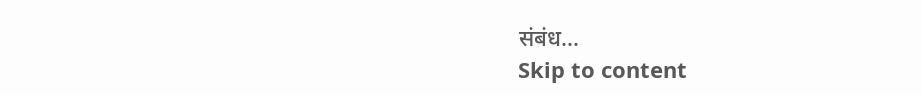संबंध...
Skip to content